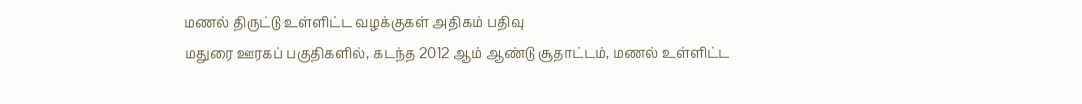மணல் திருட்டு உள்ளிட்ட வழக்குகள் அதிகம் பதிவு
மதுரை ஊரகப் பகுதிகளில், கடந்த 2012 ஆம் ஆண்டு சூதாட்டம், மணல் உள்ளிட்ட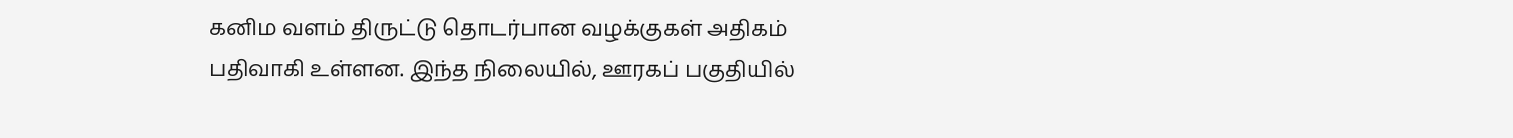கனிம வளம் திருட்டு தொடர்பான வழக்குகள் அதிகம் பதிவாகி உள்ளன. இந்த நிலையில், ஊரகப் பகுதியில்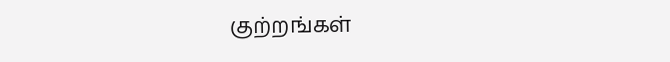குற்றங்கள்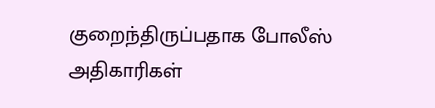குறைந்திருப்பதாக போலீஸ் அதிகாரிகள்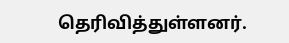தெரிவித்துள்ளனர்.